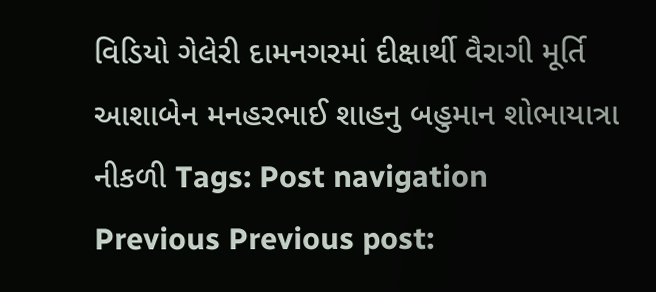વિડિયો ગેલેરી દામનગરમાં દીક્ષાર્થી વૈરાગી મૂર્તિ આશાબેન મનહરભાઈ શાહનુ બહુમાન શોભાયાત્રા નીકળી Tags: Post navigation Previous Previous post: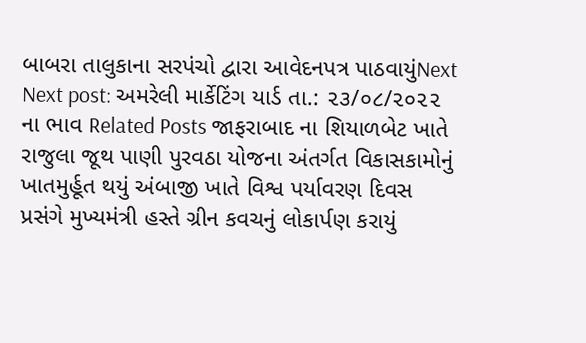બાબરા તાલુકાના સરપંચો દ્વારા આવેદનપત્ર પાઠવાયુંNext Next post: અમરેલી માર્કેટિંગ યાર્ડ તા.: ૨૩/૦૮/૨૦૨૨ ના ભાવ Related Posts જાફરાબાદ ના શિયાળબેટ ખાતે રાજુલા જૂથ પાણી પુરવઠા યોજના અંતર્ગત વિકાસકામોનું ખાતમુર્હૂત થયું અંબાજી ખાતે વિશ્વ પર્યાવરણ દિવસ પ્રસંગે મુખ્યમંત્રી હસ્તે ગ્રીન કવચનું લોકાર્પણ કરાયું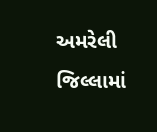અમરેલી જિલ્લામાં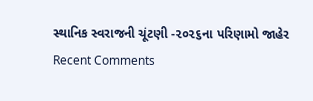સ્થાનિક સ્વરાજની ચૂંટણી -૨૦૨૬ના પરિણામો જાહેર
Recent Comments